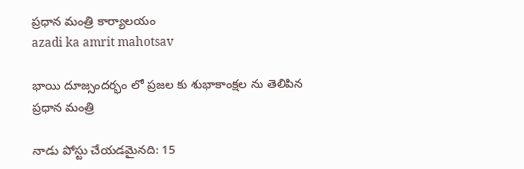ప్రధాన మంత్రి కార్యాలయం
azadi ka amrit mahotsav

భాయి దూజ్సందర్భం లో ప్రజల కు శుభాకాంక్షల ను తెలిపిన ప్రధాన మంత్రి

నాడు పోస్టు చేయడమైనది: 15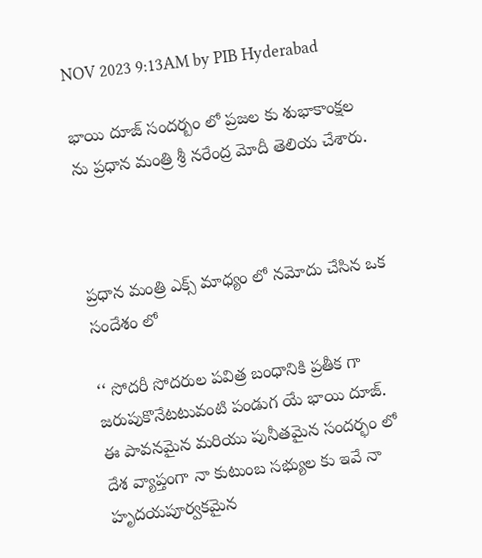NOV 2023 9:13AM by PIB Hyderabad

భాయి దూజ్ సందర్బం లో ప్రజల కు శుభాకాంక్షల ను ప్రధాన మంత్రి శ్రీ నరేంద్ర మోదీ తెలియ చేశారు.



ప్రధాన మంత్రి ఎక్స్ మాధ్యం లో నమోదు చేసిన ఒక సందేశం లో

‘‘ సోదరీ సోదరుల పవిత్ర బంధానికి ప్రతీక గా జరుపుకొనేటటువంటి పండుగ యే భాయి దూజ్. ఈ పావనమైన మరియు పునీతమైన సందర్భం లో దేశ వ్యాప్తంగా నా కుటుంబ సభ్యుల కు ఇవే నా హృద‌యపూర్వకమైన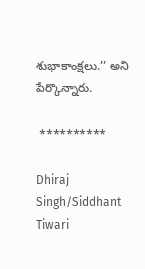శుభాకాంక్షలు.’’ అని పేర్కొన్నారు.

 **********

Dhiraj Singh/Siddhant Tiwari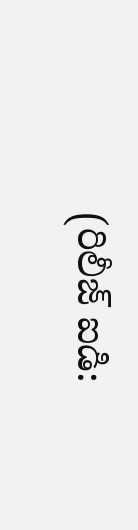(రిలీజ్ ఐడి: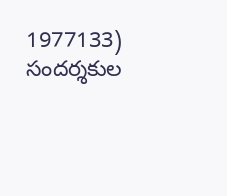1977133) సందర్శకుల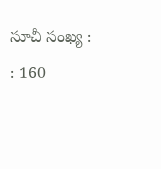సూచీ సంఖ్య : : 160